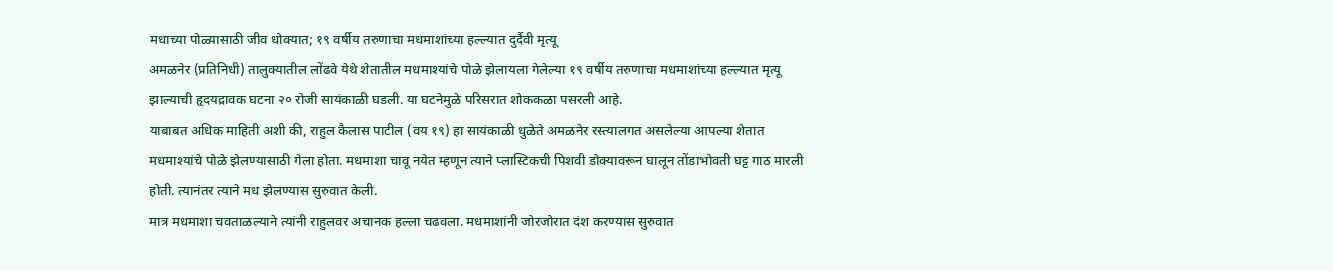मधाच्या पोळ्यासाठी जीव धोक्यात; १९ वर्षीय तरुणाचा मधमाशांच्या हल्ल्यात दुर्दैवी मृत्यू
अमळनेर (प्रतिनिधी) तालुक्यातील लोंढवे येथे शेतातील मधमाश्यांचे पोळे झेलायला गेलेल्या १९ वर्षीय तरुणाचा मधमाशांच्या हल्ल्यात मृत्यू झाल्याची हृदयद्रावक घटना २० रोजी सायंकाळी घडली. या घटनेमुळे परिसरात शोककळा पसरली आहे.
याबाबत अधिक माहिती अशी की, राहुल कैलास पाटील (वय १९) हा सायंकाळी धुळेते अमळनेर रस्त्यालगत असलेल्या आपल्या शेतात मधमाश्यांचे पोळे झेलण्यासाठी गेला होता. मधमाशा चावू नयेत म्हणून त्याने प्लास्टिकची पिशवी डोक्यावरून घालून तोंडाभोवती घट्ट गाठ मारली होती. त्यानंतर त्याने मध झेलण्यास सुरुवात केली.
मात्र मधमाशा चवताळल्याने त्यांनी राहुलवर अचानक हल्ला चढवला. मधमाशांनी जोरजोरात दंश करण्यास सुरुवात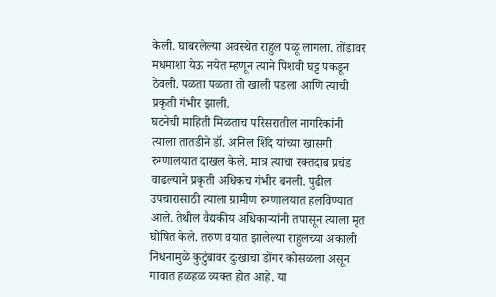केली. घाबरलेल्या अवस्थेत राहुल पळू लागला. तोंडावर मधमाशा येऊ नयेत म्हणून त्याने पिशवी घट्ट पकडून ठेवली. पळता पळता तो खाली पडला आणि त्याची प्रकृती गंभीर झाली.
घटनेची माहिती मिळताच परिसरातील नागरिकांनी त्याला तातडीने डॉ. अनिल शिंदे यांच्या खासगी रुग्णालयात दाखल केले. मात्र त्याचा रक्तदाब प्रचंड वाढल्याने प्रकृती अधिकच गंभीर बनली. पुढील उपचारासाठी त्याला ग्रामीण रुग्णालयात हलविण्यात आले. तेथील वैद्यकीय अधिकाऱ्यांनी तपासून त्याला मृत घोषित केले. तरुण वयात झालेल्या राहुलच्या अकाली निधनामुळे कुटुंबावर दुःखाचा डोंगर कोसळला असून गावात हळहळ व्यक्त होत आहे. या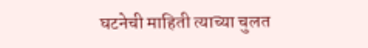घटनेची माहिती त्याच्या चुलत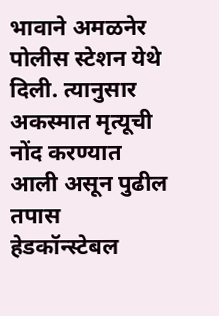भावाने अमळनेर पोलीस स्टेशन येथे दिली. त्यानुसार अकस्मात मृत्यूची नोंद करण्यात आली असून पुढील तपास हेडकॉन्स्टेबल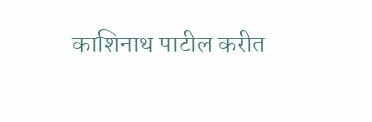काशिनाथ पाटील करीत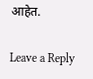आहेत.

Leave a Reply